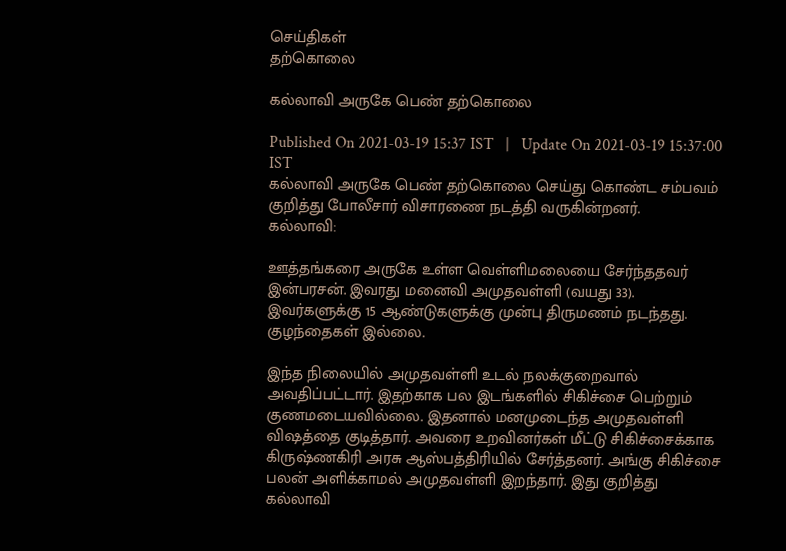செய்திகள்
தற்கொலை

கல்லாவி அருகே பெண் தற்கொலை

Published On 2021-03-19 15:37 IST   |   Update On 2021-03-19 15:37:00 IST
கல்லாவி அருகே பெண் தற்கொலை செய்து கொண்ட சம்பவம் குறித்து போலீசார் விசாரணை நடத்தி வருகின்றனர்.
கல்லாவி:

ஊத்தங்கரை அருகே உள்ள வெள்ளிமலையை சேர்ந்ததவர் இன்பரசன். இவரது மனைவி அமுதவள்ளி (வயது 33). இவர்களுக்கு 15 ஆண்டுகளுக்கு முன்பு திருமணம் நடந்தது. குழந்தைகள் இல்லை.

இந்த நிலையில் அமுதவள்ளி உடல் நலக்குறைவால் அவதிப்பட்டார். இதற்காக பல இடங்களில் சிகிச்சை பெற்றும் குணமடையவில்லை. இதனால் மனமுடைந்த அமுதவள்ளி விஷத்தை குடித்தார். அவரை உறவினர்கள் மீட்டு சிகிச்சைக்காக கிருஷ்ணகிரி அரசு ஆஸ்பத்திரியில் சேர்த்தனர். அங்கு சிகிச்சை பலன் அளிக்காமல் அமுதவள்ளி இறந்தார். இது குறித்து கல்லாவி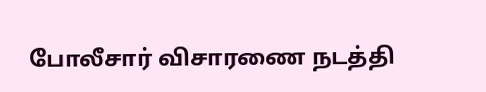போலீசார் விசாரணை நடத்தி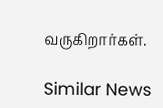வருகிறார்கள்.

Similar News